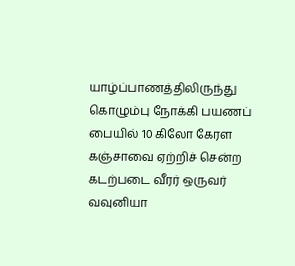யாழ்ப்பாணத்திலிருந்து கொழும்பு நோக்கி பயணப் பையில் 10 கிலோ கேரள கஞ்சாவை ஏற்றிச் சென்ற கடற்படை வீரர் ஒருவர் வவுனியா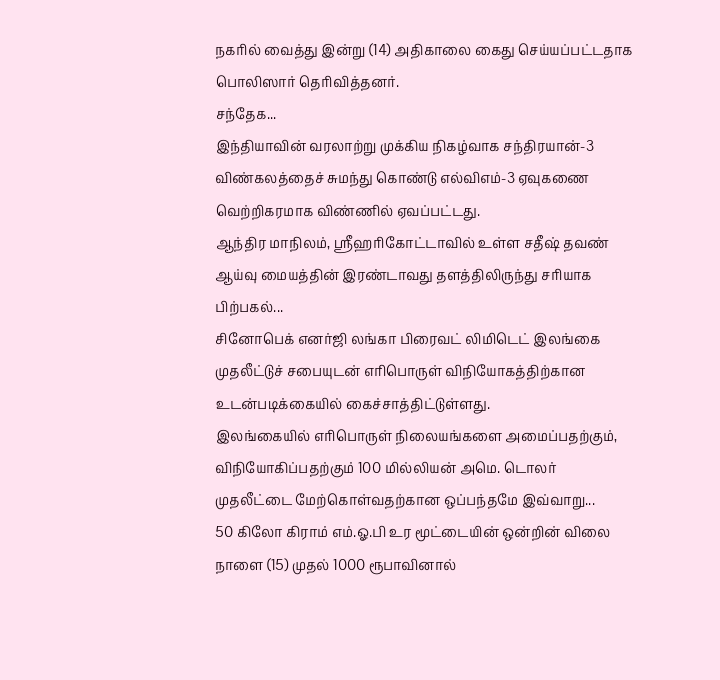நகரில் வைத்து இன்று (14) அதிகாலை கைது செய்யப்பட்டதாக பொலிஸார் தெரிவித்தனர்.
சந்தேக...
இந்தியாவின் வரலாற்று முக்கிய நிகழ்வாக சந்திரயான்-3 விண்கலத்தைச் சுமந்து கொண்டு எல்விஎம்-3 ஏவுகணை வெற்றிகரமாக விண்ணில் ஏவப்பட்டது.
ஆந்திர மாநிலம், ஸ்ரீஹரிகோட்டாவில் உள்ள சதீஷ் தவண் ஆய்வு மையத்தின் இரண்டாவது தளத்திலிருந்து சரியாக பிற்பகல்...
சினோபெக் எனர்ஜி லங்கா பிரைவட் லிமிடெட் இலங்கை முதலீட்டுச் சபையுடன் எரிபொருள் விநியோகத்திற்கான உடன்படிக்கையில் கைச்சாத்திட்டுள்ளது.
இலங்கையில் எரிபொருள் நிலையங்களை அமைப்பதற்கும், விநியோகிப்பதற்கும் 100 மில்லியன் அமெ. டொலர் முதலீட்டை மேற்கொள்வதற்கான ஒப்பந்தமே இவ்வாறு...
50 கிலோ கிராம் எம்.ஓ.பி உர மூட்டையின் ஒன்றின் விலை நாளை (15) முதல் 1000 ரூபாவினால்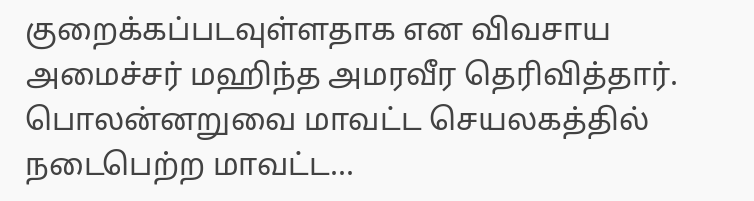குறைக்கப்படவுள்ளதாக என விவசாய அமைச்சர் மஹிந்த அமரவீர தெரிவித்தார்.
பொலன்னறுவை மாவட்ட செயலகத்தில் நடைபெற்ற மாவட்ட...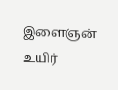இளைஞன் உயிர்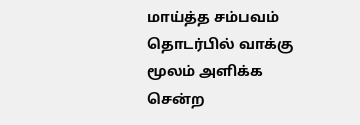மாய்த்த சம்பவம் தொடர்பில் வாக்கு மூலம் அளிக்க சென்ற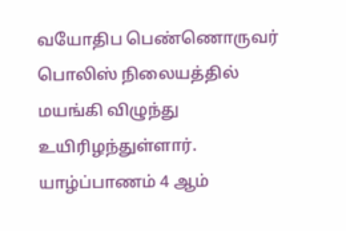வயோதிப பெண்ணொருவர் பொலிஸ் நிலையத்தில் மயங்கி விழுந்து உயிரிழந்துள்ளார்.
யாழ்ப்பாணம் 4 ஆம்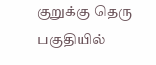குறுக்கு தெரு பகுதியில்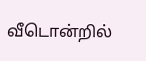வீடொன்றில்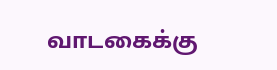வாடகைக்கு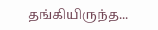தங்கியிருந்த...